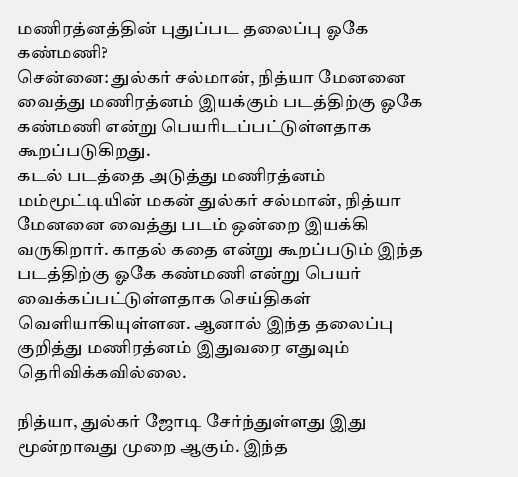மணிரத்னத்தின் புதுப்பட தலைப்பு ஓகே கண்மணி?
சென்னை: துல்கர் சல்மான், நித்யா மேனனை வைத்து மணிரத்னம் இயக்கும் படத்திற்கு ஓகே கண்மணி என்று பெயரிடப்பட்டுள்ளதாக கூறப்படுகிறது.
கடல் படத்தை அடுத்து மணிரத்னம் மம்மூட்டியின் மகன் துல்கர் சல்மான், நித்யா மேனனை வைத்து படம் ஒன்றை இயக்கி வருகிறார். காதல் கதை என்று கூறப்படும் இந்த படத்திற்கு ஓகே கண்மணி என்று பெயர் வைக்கப்பட்டுள்ளதாக செய்திகள் வெளியாகியுள்ளன. ஆனால் இந்த தலைப்பு குறித்து மணிரத்னம் இதுவரை எதுவும் தெரிவிக்கவில்லை.

நித்யா, துல்கர் ஜோடி சேர்ந்துள்ளது இது மூன்றாவது முறை ஆகும். இந்த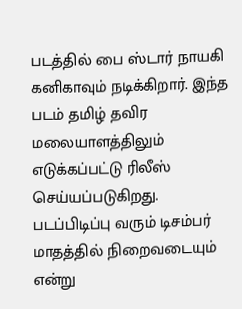படத்தில் பை ஸ்டார் நாயகி கனிகாவும் நடிக்கிறார். இந்த படம் தமிழ் தவிர மலையாளத்திலும் எடுக்கப்பட்டு ரிலீஸ் செய்யப்படுகிறது.
படப்பிடிப்பு வரும் டிசம்பர் மாதத்தில் நிறைவடையும் என்று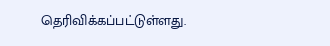தெரிவிக்கப்பட்டுள்ளது.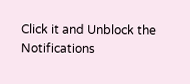Click it and Unblock the Notifications